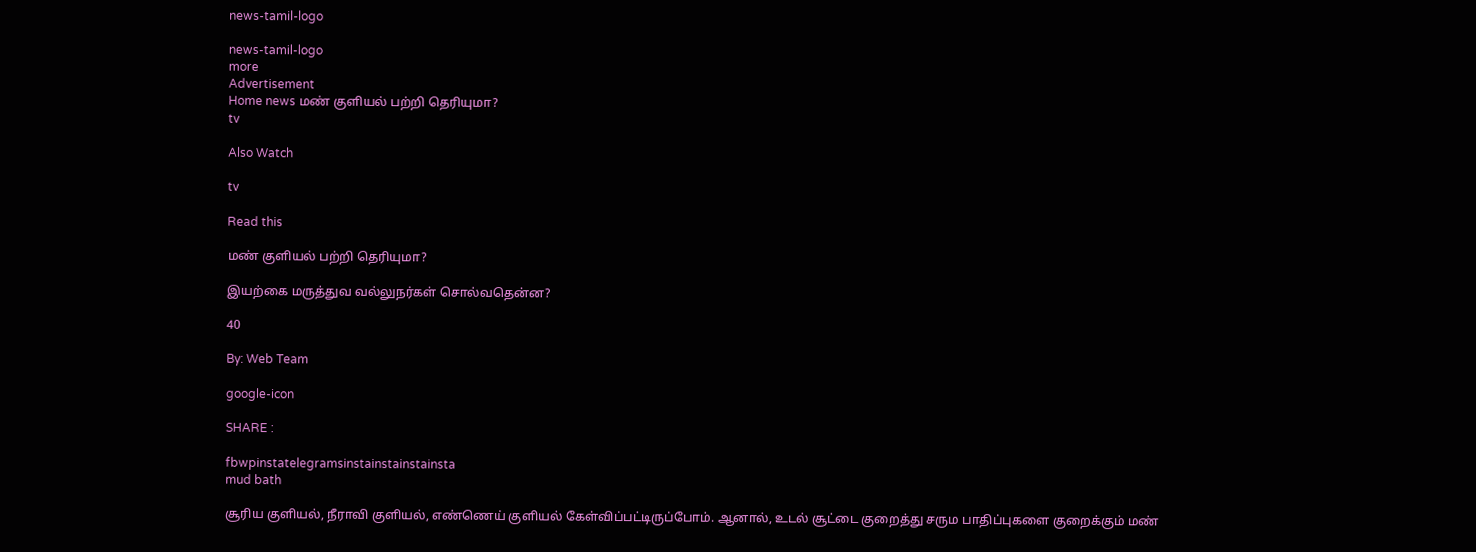news-tamil-logo

news-tamil-logo
more
Advertisement
Home news மண் குளியல் பற்றி தெரியுமா?
tv

Also Watch

tv

Read this

மண் குளியல் பற்றி தெரியுமா?

இயற்கை மருத்துவ வல்லுநர்கள் சொல்வதென்ன?

40

By: Web Team

google-icon

SHARE :

fbwpinstatelegramsinstainstainstainsta
mud bath

சூரிய குளியல், நீராவி குளியல், எண்ணெய் குளியல் கேள்விப்பட்டிருப்போம். ஆனால், உடல் சூட்டை குறைத்து சரும பாதிப்புகளை குறைக்கும் மண்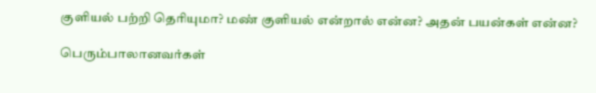குளியல் பற்றி தெரியுமா? மண் குளியல் என்றால் என்ன? அதன் பயன்கள் என்ன?

பெரும்பாலானவர்கள்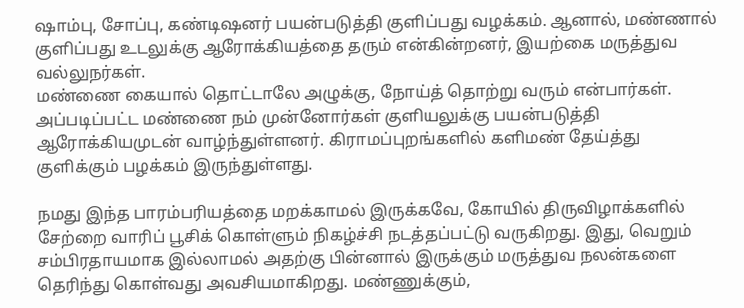ஷாம்பு, சோப்பு, கண்டிஷனர் பயன்படுத்தி குளிப்பது வழக்கம். ஆனால், மண்ணால் குளிப்பது உடலுக்கு ஆரோக்கியத்தை தரும் என்கின்றனர், இயற்கை மருத்துவ வல்லுநர்கள்.
மண்ணை கையால் தொட்டாலே அழுக்கு, நோய்த் தொற்று வரும் என்பார்கள். அப்படிப்பட்ட மண்ணை நம் முன்னோர்கள் குளியலுக்கு பயன்படுத்தி ஆரோக்கியமுடன் வாழ்ந்துள்ளனர். கிராமப்புறங்களில் களிமண் தேய்த்து குளிக்கும் பழக்கம் இருந்துள்ளது.

நமது இந்த பாரம்பரியத்தை மறக்காமல் இருக்கவே, கோயில் திருவிழாக்களில் சேற்றை வாரிப் பூசிக் கொள்ளும் நிகழ்ச்சி நடத்தப்பட்டு வருகிறது. இது, வெறும் சம்பிரதாயமாக இல்லாமல் அதற்கு பின்னால் இருக்கும் மருத்துவ நலன்களை தெரிந்து கொள்வது அவசியமாகிறது. மண்ணுக்கும்,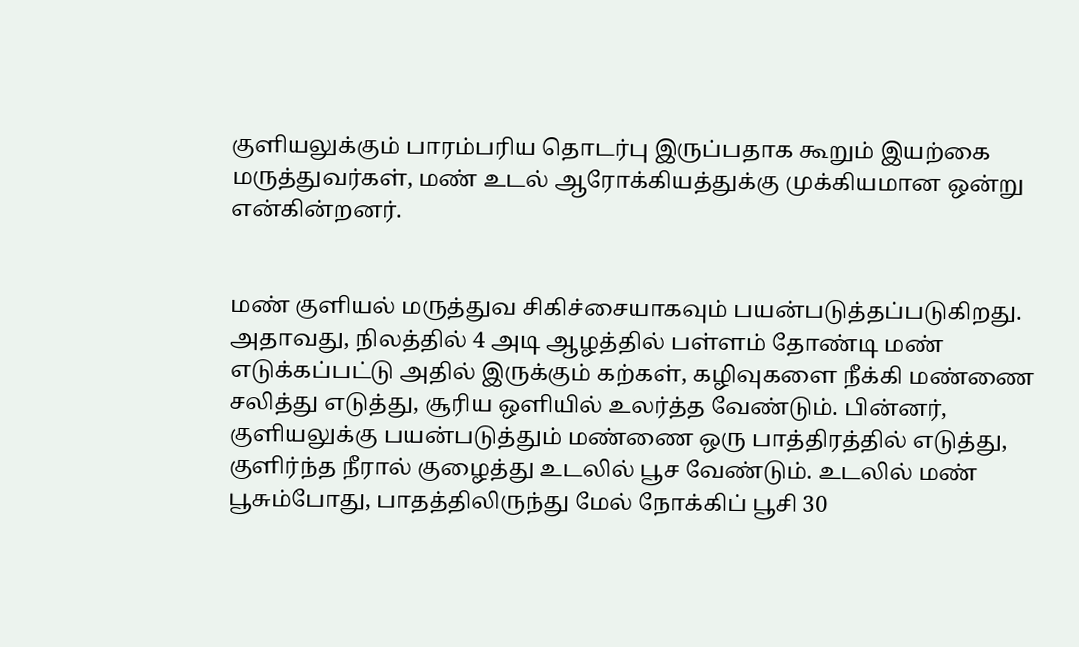குளியலுக்கும் பாரம்பரிய தொடர்பு இருப்பதாக கூறும் இயற்கை மருத்துவர்கள், மண் உடல் ஆரோக்கியத்துக்கு முக்கியமான ஒன்று என்கின்றனர்.


மண் குளியல் மருத்துவ சிகிச்சையாகவும் பயன்படுத்தப்படுகிறது. அதாவது, நிலத்தில் 4 அடி ஆழத்தில் பள்ளம் தோண்டி மண் எடுக்கப்பட்டு அதில் இருக்கும் கற்கள், கழிவுகளை நீக்கி மண்ணை சலித்து எடுத்து, சூரிய ஒளியில் உலர்த்த வேண்டும். பின்னர், குளியலுக்கு பயன்படுத்தும் மண்ணை ஒரு பாத்திரத்தில் எடுத்து, குளிர்ந்த நீரால் குழைத்து உடலில் பூச வேண்டும். உடலில் மண் பூசும்போது, பாதத்திலிருந்து மேல் நோக்கிப் பூசி 30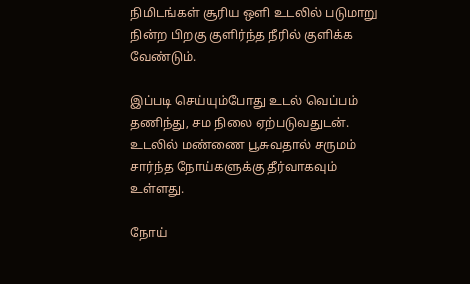நிமிடங்கள் சூரிய ஒளி உடலில் படுமாறு நின்ற பிறகு குளிர்ந்த நீரில் குளிக்க வேண்டும்.

இப்படி செய்யும்போது உடல் வெப்பம் தணிந்து, சம நிலை ஏற்படுவதுடன். உடலில் மண்ணை பூசுவதால் சருமம் சார்ந்த நோய்களுக்கு தீர்வாகவும் உள்ளது.

நோய்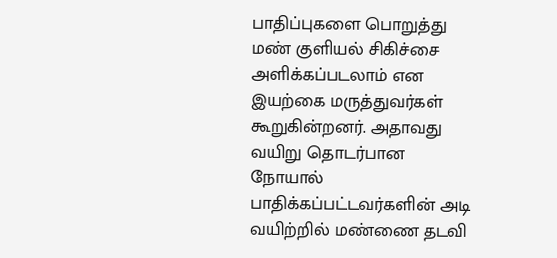பாதிப்புகளை பொறுத்து மண் குளியல் சிகிச்சை அளிக்கப்படலாம் என இயற்கை மருத்துவர்கள் கூறுகின்றனர். அதாவது வயிறு தொடர்பான நோயால் பாதிக்கப்பட்டவர்களின் அடி வயிற்றில் மண்ணை தடவி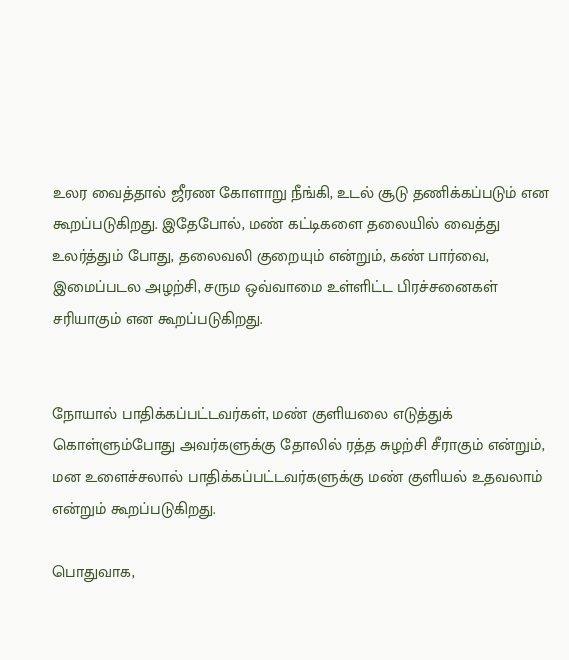உலர வைத்தால் ஜீரண கோளாறு நீங்கி, உடல் சூடு தணிக்கப்படும் என கூறப்படுகிறது. இதேபோல், மண் கட்டிகளை தலையில் வைத்து உலர்த்தும் போது, தலைவலி குறையும் என்றும், கண் பார்வை, இமைப்படல அழற்சி, சரும ஒவ்வாமை உள்ளிட்ட பிரச்சனைகள் சரியாகும் என கூறப்படுகிறது.


நோயால் பாதிக்கப்பட்டவர்கள், மண் குளியலை எடுத்துக் கொள்ளும்போது அவர்களுக்கு தோலில் ரத்த சுழற்சி சீராகும் என்றும், மன உளைச்சலால் பாதிக்கப்பட்டவர்களுக்கு மண் குளியல் உதவலாம் என்றும் கூறப்படுகிறது.

பொதுவாக,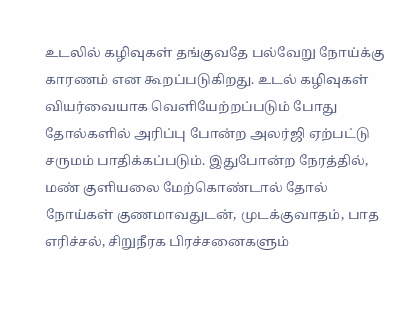உடலில் கழிவுகள் தங்குவதே பல்வேறு நோய்க்கு காரணம் என கூறப்படுகிறது. உடல் கழிவுகள் வியர்வையாக வெளியேற்றப்படும் போது தோல்களில் அரிப்பு போன்ற அலர்ஜி ஏற்பட்டு சருமம் பாதிக்கப்படும். இதுபோன்ற நேரத்தில், மண் குளியலை மேற்கொண்டால் தோல் நோய்கள் குணமாவதுடன், முடக்குவாதம், பாத எரிச்சல், சிறுநீரக பிரச்சனைகளும்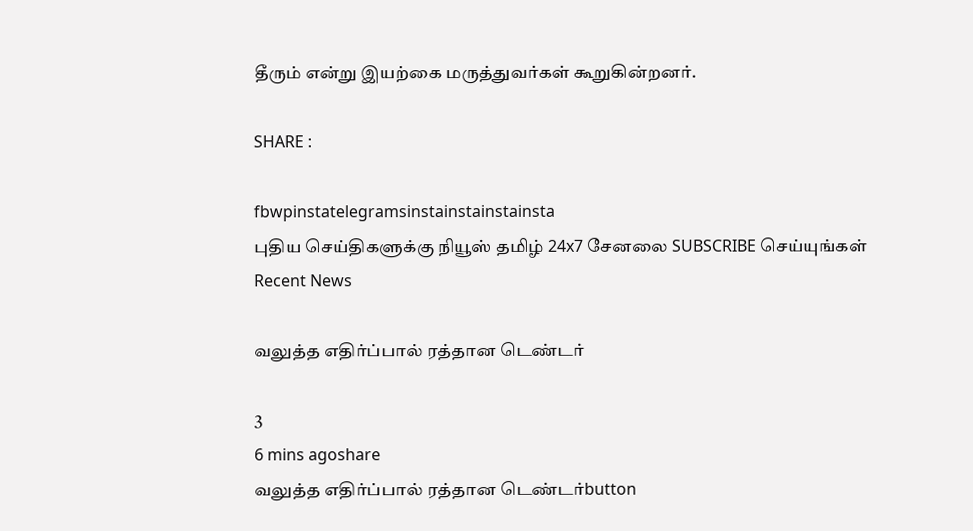தீரும் என்று இயற்கை மருத்துவர்கள் கூறுகின்றனர்.

SHARE :

fbwpinstatelegramsinstainstainstainsta
புதிய செய்திகளுக்கு நியூஸ் தமிழ் 24x7 சேனலை SUBSCRIBE செய்யுங்கள்
Recent News

வலுத்த எதிர்ப்பால் ரத்தான டெண்டர்

3
6 mins agoshare
வலுத்த எதிர்ப்பால் ரத்தான டெண்டர்button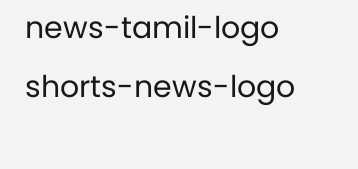news-tamil-logo
shorts-news-logo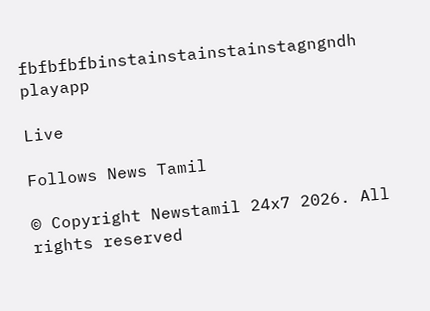fbfbfbfbinstainstainstainstagngndh
playapp

Live

Follows News Tamil

© Copyright Newstamil 24x7 2026. All rights reserved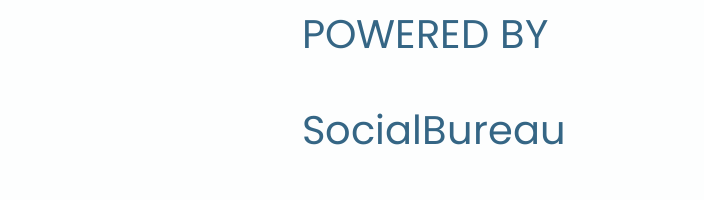POWERED BY

SocialBureau